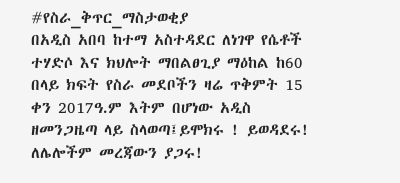#የስራ_ቅጥር_ማስታወቂያ
በአዲስ አበባ ከተማ አስተዳደር ለነገዋ የሴቶች ተሃድሶ እና ክህሎት ማበልፀጊያ ማዕከል ከ60 በላይ ክፍት የስራ መደቦችን ዛሬ ጥቅምት 15 ቀን 2017ዓ.ም እትም በሆነው አዲስ ዘመንጋዜጣ ላይ ስላወጣ፤ይሞክሩ ! ይወዳደሩ! ለሌሎችም መረጃውን ያጋሩ!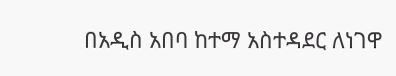በአዲስ አበባ ከተማ አስተዳደር ለነገዋ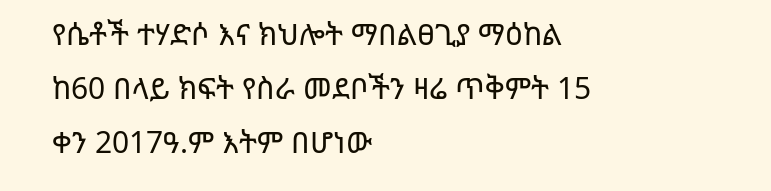የሴቶች ተሃድሶ እና ክህሎት ማበልፀጊያ ማዕከል ከ60 በላይ ክፍት የስራ መደቦችን ዛሬ ጥቅምት 15 ቀን 2017ዓ.ም እትም በሆነው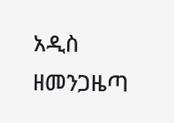አዲስ ዘመንጋዜጣ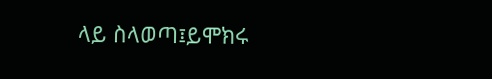ላይ ስላወጣ፤ይሞክሩ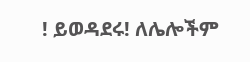! ይወዳደሩ! ለሌሎችም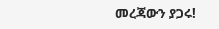መረጃውን ያጋሩ!